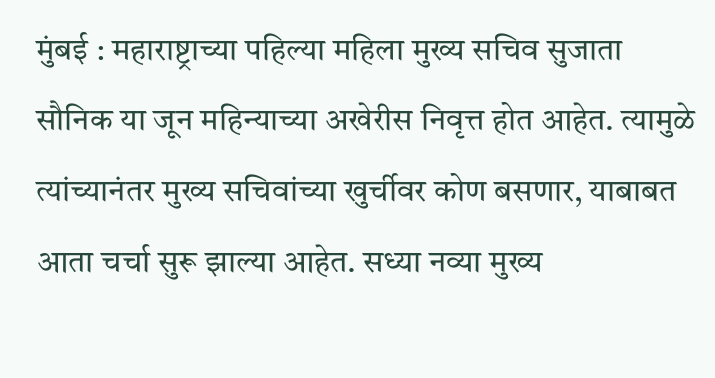मुंबई : महाराष्ट्राच्या पहिल्या महिला मुख्य सचिव सुजाता सौनिक या जून महिन्याच्या अखेरीस निवृत्त होत आहेत. त्यामुळे त्यांच्यानंतर मुख्य सचिवांच्या खुर्चीवर कोण बसणार, याबाबत आता चर्चा सुरू झाल्या आहेत. सध्या नव्या मुख्य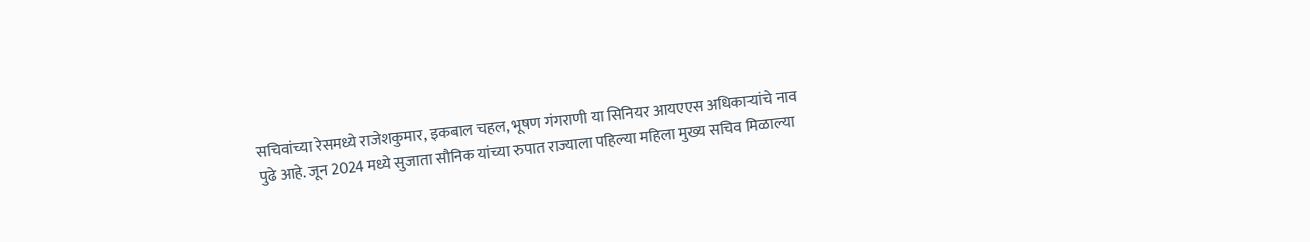सचिवांच्या रेसमध्ये राजेशकुमार, इकबाल चहल, भूषण गंगराणी या सिनियर आयएएस अधिकाऱ्यांचे नाव पुढे आहे. जून 2024 मध्ये सुजाता सौनिक यांच्या रुपात राज्याला पहिल्या महिला मुख्य सचिव मिळाल्या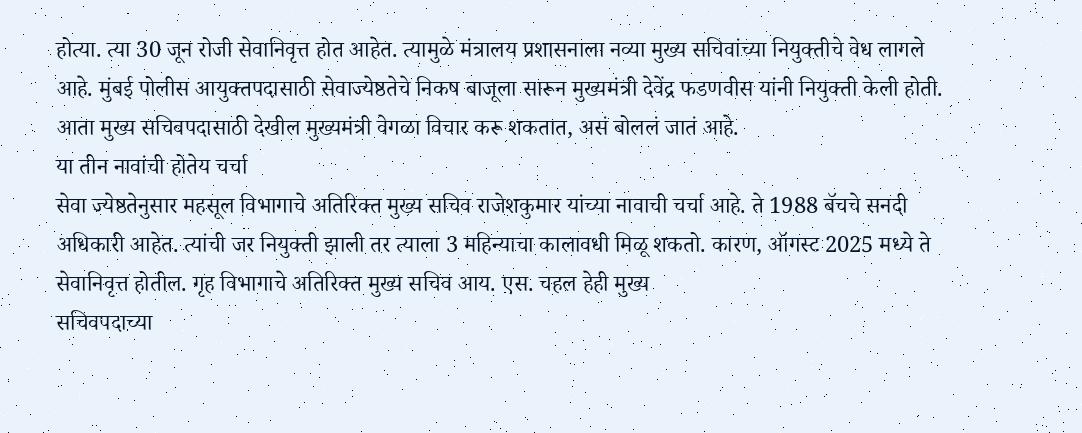होत्या. त्या 30 जून रोजी सेवानिवृत्त होत आहेत. त्यामुळे मंत्रालय प्रशासनाला नव्या मुख्य सचिवांच्या नियुक्तीचे वेध लागले आहे. मुंबई पोलीस आयुक्तपदासाठी सेवाज्येष्ठतेचे निकष बाजूला सारून मुख्यमंत्री देवेंद्र फडणवीस यांनी नियुक्ती केली होती. आता मुख्य सचिवपदासाठी देखील मुख्यमंत्री वेगळा विचार करू शकतात, असं बोललं जातं आहे.
या तीन नावांची होतेय चर्चा
सेवा ज्येष्ठतेनुसार महसूल विभागाचे अतिरिक्त मुख्य सचिव राजेशकुमार यांच्या नावाची चर्चा आहे. ते 1988 बॅचचे सनदी अधिकारी आहेत. त्यांची जर नियुक्ती झाली तर त्याला 3 महिन्याचा कालावधी मिळू शकतो. कारण, ऑगस्ट 2025 मध्ये ते सेवानिवृत्त होतील. गृह विभागाचे अतिरिक्त मुख्य सचिव आय. एस. चहल हेही मुख्य
सचिवपदाच्या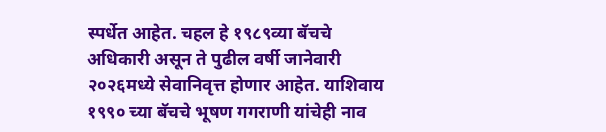स्पर्धेत आहेत. चहल हे १९८९व्या बॅचचे अधिकारी असून ते पुढील वर्षी जानेवारी २०२६मध्ये सेवानिवृत्त होणार आहेत. याशिवाय १९९० च्या बॅचचे भूषण गगराणी यांचेही नाव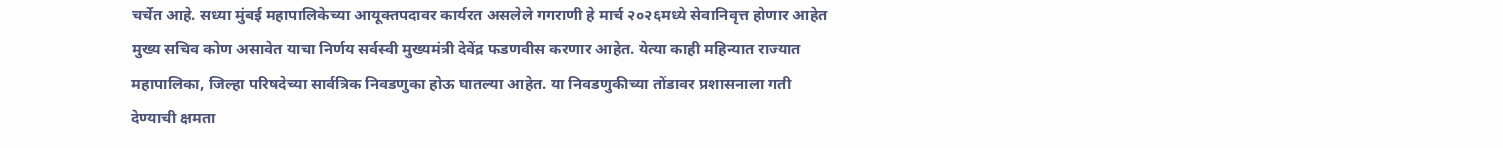चर्चेत आहे. सध्या मुंबई महापालिकेच्या आयूक्तपदावर कार्यरत असलेले गगराणी हे मार्च २०२६मध्ये सेवानिवृत्त होणार आहेत मुख्य सचिव कोण असावेत याचा निर्णय सर्वस्वी मुख्यमंत्री देवेंद्र फडणवीस करणार आहेत. येत्या काही महिन्यात राज्यात महापालिका, जिल्हा परिषदेच्या सार्वत्रिक निवडणुका होऊ घातल्या आहेत. या निवडणुकीच्या तोंडावर प्रशासनाला गती देण्याची क्षमता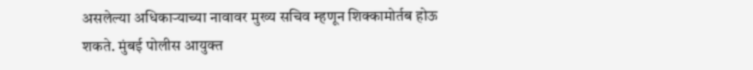असलेल्या अधिकाऱ्याच्या नावावर मुख्य सचिव म्हणून शिक्कामोर्तब होऊ शकते. मुंबई पोलीस आयुक्त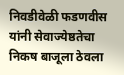निवडीवेळी फडणवीस यांनी सेवाज्येष्ठतेचा निकष बाजूला ठेवला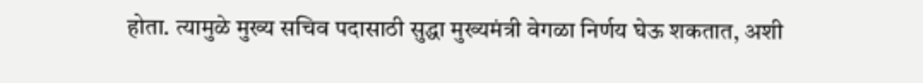होता. त्यामुळे मुख्य सचिव पदासाठी सुद्धा मुख्यमंत्री वेगळा निर्णय घेऊ शकतात, अशी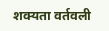शक्यता वर्तवली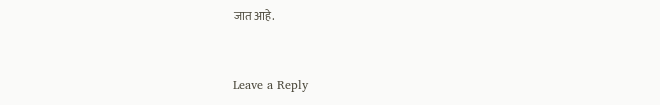जात आहे.


Leave a Reply